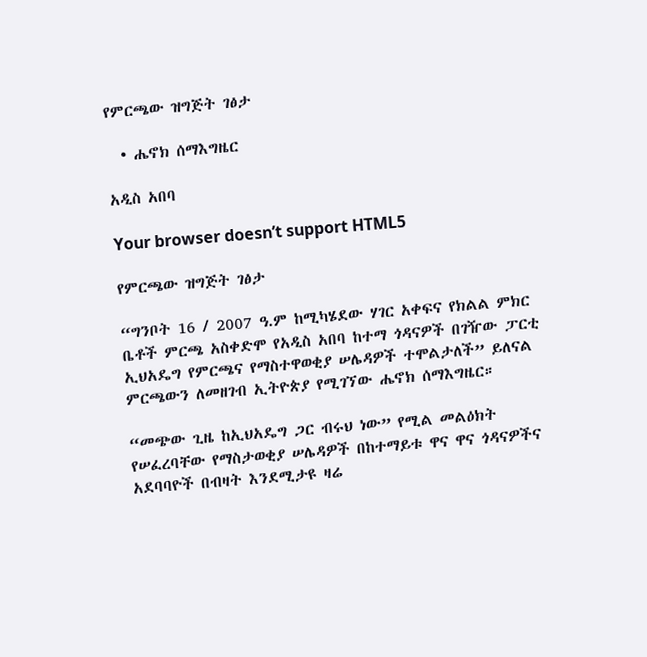የምርጫው ዝግጅት ገፅታ

  • ሔኖክ ሰማእግዜር

አዲስ አበባ

Your browser doesn’t support HTML5

የምርጫው ዝግጅት ገፅታ

“ግንቦት 16 / 2007 ዓ.ም ከሚካሄደው ሃገር አቀፍና የክልል ምክር ቤቶች ምርጫ አስቀድሞ የአዲስ አበባ ከተማ ጎዳናዎች በገዥው ፓርቲ ኢህአዴግ የምርጫና የማስተዋወቂያ ሠሌዳዎች ተሞልታለች” ይለናል ምርጫውን ለመዘገብ ኢትዮጵያ የሚገኘው ሔኖክ ሰማእግዜር።

“መጭው ጊዜ ከኢህአዴግ ጋር ብሩህ ነው” የሚል መልዕክት የሠፈረባቸው የማስታወቂያ ሠሌዳዎች በከተማይቱ ዋና ዋና ጎዳናዎችና አደባባዮች በብዛት እንደሚታዩ ዛሬ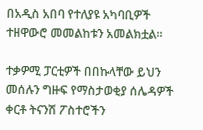በአዲስ አበባ የተለያዩ አካባቢዎች ተዘዋውሮ መመልከቱን አመልክቷል፡፡

ተቃዎሚ ፓርቲዎች በበኩላቸው ይህን መሰሉን ግዙፍ የማስታወቂያ ሰሌዳዎች ቀርቶ ትናንሽ ፖስተሮችን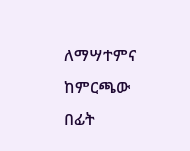ለማሣተምና ከምርጫው በፊት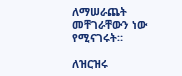ለማሠራጨት መቸገራቸውን ነው የሚናገሩት።

ለዝርዝሩ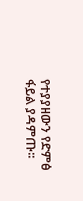የተያያዘውን የድምፅ ፋይል ያዳምጡ፡፡